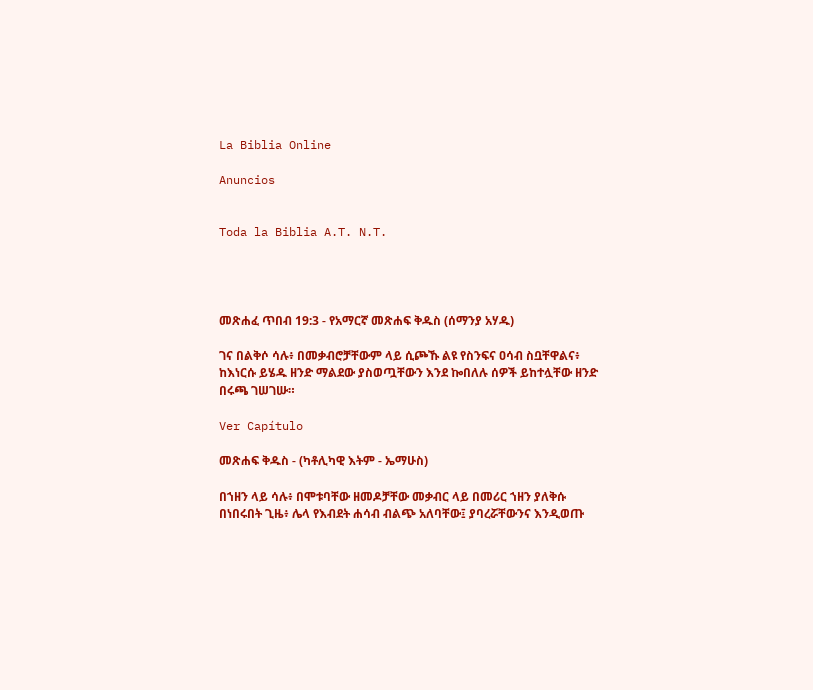La Biblia Online

Anuncios


Toda la Biblia A.T. N.T.




መጽሐፈ ጥበብ 19:3 - የአማርኛ መጽሐፍ ቅዱስ (ሰማንያ አሃዱ)

ገና በልቅሶ ሳሉ፥ በመቃብሮቻቸውም ላይ ሲጮኹ ልዩ የስንፍና ዐሳብ ስቧቸዋልና፥ ከእነርሱ ይሄዱ ዘንድ ማልደው ያስወጧቸውን እንደ ኰበለሉ ሰዎች ይከተሏቸው ዘንድ በሩጫ ገሠገሡ።

Ver Capítulo

መጽሐፍ ቅዱስ - (ካቶሊካዊ እትም - ኤማሁስ)

በኀዘን ላይ ሳሉ፥ በሞቱባቸው ዘመዶቻቸው መቃብር ላይ በመሪር ኀዘን ያለቅሱ በነበሩበት ጊዜ፥ ሌላ የእብደት ሐሳብ ብልጭ አለባቸው፤ ያባረሯቸውንና እንዲወጡ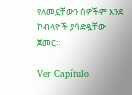የለመኗቸውን ሰዎችም እንደ ኮብላዮች ያሳድዷቸው ጀመር።

Ver Capítulo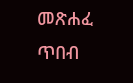መጽሐፈ ጥበብ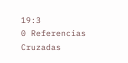19:3
0 Referencias Cruzadas